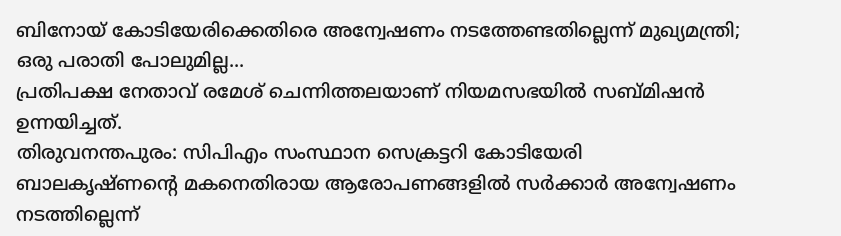ബിനോയ് കോടിയേരിക്കെതിരെ അന്വേഷണം നടത്തേണ്ടതില്ലെന്ന് മുഖ്യമന്ത്രി; ഒരു പരാതി പോലുമില്ല...
പ്രതിപക്ഷ നേതാവ് രമേശ് ചെന്നിത്തലയാണ് നിയമസഭയിൽ സബ്മിഷൻ ഉന്നയിച്ചത്.
തിരുവനന്തപുരം: സിപിഎം സംസ്ഥാന സെക്രട്ടറി കോടിയേരി ബാലകൃഷ്ണന്റെ മകനെതിരായ ആരോപണങ്ങളിൽ സർക്കാർ അന്വേഷണം നടത്തില്ലെന്ന്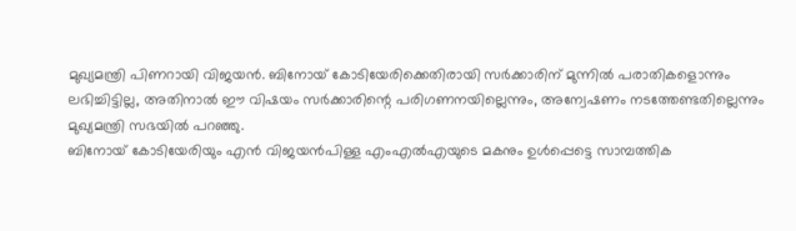മുഖ്യമന്ത്രി പിണറായി വിജയൻ. ബിനോയ് കോടിയേരിക്കെതിരായി സർക്കാരിന് മുന്നിൽ പരാതികളൊന്നും ലഭിച്ചിട്ടില്ല, അതിനാൽ ഈ വിഷയം സർക്കാരിന്റെ പരിഗണനയില്ലെന്നും, അന്വേഷണം നടത്തേണ്ടതില്ലെന്നും മുഖ്യമന്ത്രി സഭയിൽ പറഞ്ഞു.
ബിനോയ് കോടിയേരിയും എൻ വിജയൻപിള്ള എംഎൽഎയുടെ മകനും ഉൾപ്പെട്ടെ സാമ്പത്തിക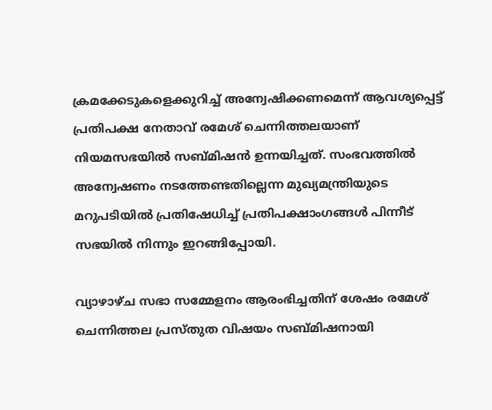ക്രമക്കേടുകളെക്കുറിച്ച് അന്വേഷിക്കണമെന്ന് ആവശ്യപ്പെട്ട് പ്രതിപക്ഷ നേതാവ് രമേശ് ചെന്നിത്തലയാണ് നിയമസഭയിൽ സബ്മിഷൻ ഉന്നയിച്ചത്. സംഭവത്തിൽ അന്വേഷണം നടത്തേണ്ടതില്ലെന്ന മുഖ്യമന്ത്രിയുടെ മറുപടിയിൽ പ്രതിഷേധിച്ച് പ്രതിപക്ഷാംഗങ്ങൾ പിന്നീട് സഭയിൽ നിന്നും ഇറങ്ങിപ്പോയി.

വ്യാഴാഴ്ച സഭാ സമ്മേളനം ആരംഭിച്ചതിന് ശേഷം രമേശ് ചെന്നിത്തല പ്രസ്തുത വിഷയം സബ്മിഷനായി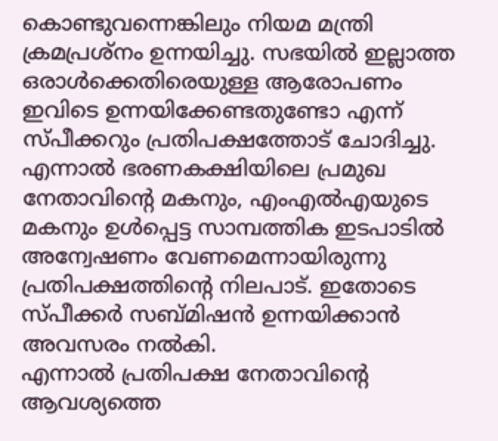കൊണ്ടുവന്നെങ്കിലും നിയമ മന്ത്രി ക്രമപ്രശ്നം ഉന്നയിച്ചു. സഭയിൽ ഇല്ലാത്ത ഒരാൾക്കെതിരെയുള്ള ആരോപണം ഇവിടെ ഉന്നയിക്കേണ്ടതുണ്ടോ എന്ന് സ്പീക്കറും പ്രതിപക്ഷത്തോട് ചോദിച്ചു.
എന്നാൽ ഭരണകക്ഷിയിലെ പ്രമുഖ നേതാവിന്റെ മകനും, എംഎൽഎയുടെ മകനും ഉൾപ്പെട്ട സാമ്പത്തിക ഇടപാടിൽ അന്വേഷണം വേണമെന്നായിരുന്നു പ്രതിപക്ഷത്തിന്റെ നിലപാട്. ഇതോടെ സ്പീക്കർ സബ്മിഷൻ ഉന്നയിക്കാൻ അവസരം നൽകി.
എന്നാൽ പ്രതിപക്ഷ നേതാവിന്റെ ആവശ്യത്തെ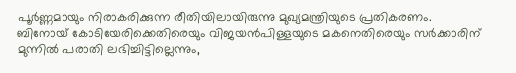പൂർണ്ണമായും നിരാകരിക്കുന്ന രീതിയിലായിരുന്നു മുഖ്യമന്ത്രിയുടെ പ്രതികരണം. ബിനോയ് കോടിയേരിക്കെതിരെയും വിജയൻപിള്ളയുടെ മകനെതിരെയും സർക്കാരിന് മുന്നിൽ പരാതി ലഭിച്ചിട്ടില്ലെന്നും,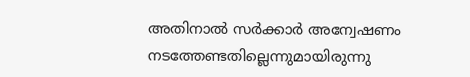അതിനാൽ സർക്കാർ അന്വേഷണം നടത്തേണ്ടതില്ലെന്നുമായിരുന്നു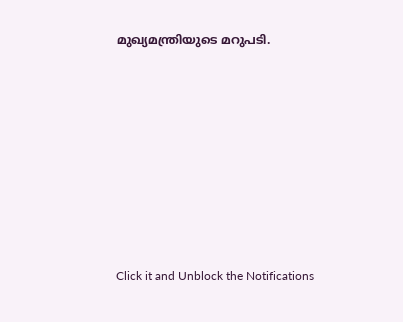മുഖ്യമന്ത്രിയുടെ മറുപടി.












Click it and Unblock the Notifications